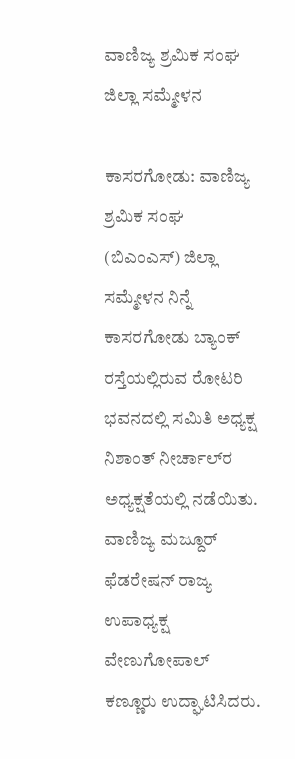ವಾಣಿಜ್ಯ ಶ್ರಮಿಕ ಸಂಘ ಜಿಲ್ಲಾ ಸಮ್ಮೇಳನ

ಕಾಸರಗೋಡು: ವಾಣಿಜ್ಯ ಶ್ರಮಿಕ ಸಂಘ (ಬಿಎಂಎಸ್) ಜಿಲ್ಲಾ ಸಮ್ಮೇಳನ ನಿನ್ನೆ ಕಾಸರಗೋಡು ಬ್ಯಾಂಕ್ ರಸ್ತೆಯಲ್ಲಿರುವ ರೋಟರಿ ಭವನದಲ್ಲಿ ಸಮಿತಿ ಅಧ್ಯಕ್ಷ ನಿಶಾಂತ್ ನೀರ್ಚಾಲ್‌ರ ಅಧ್ಯಕ್ಷತೆಯಲ್ಲಿ ನಡೆಯಿತು. ವಾಣಿಜ್ಯ ಮಜ್ದೂರ್ ಫೆಡರೇಷನ್ ರಾಜ್ಯ ಉಪಾಧ್ಯಕ್ಷ ವೇಣುಗೋಪಾಲ್ ಕಣ್ಣೂರು ಉದ್ಘಾಟಿಸಿದರು.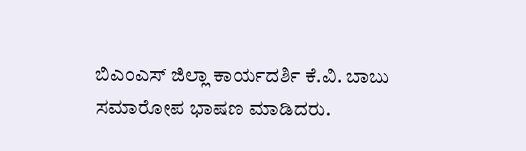ಬಿಎಂಎಸ್ ಜಿಲ್ಲಾ ಕಾರ್ಯದರ್ಶಿ ಕೆ.ವಿ. ಬಾಬು ಸಮಾರೋಪ ಭಾಷಣ ಮಾಡಿದರು.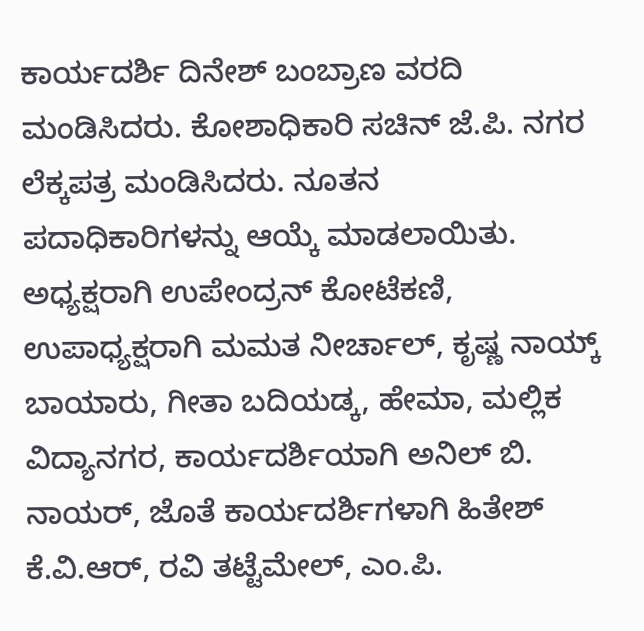ಕಾರ್ಯದರ್ಶಿ ದಿನೇಶ್ ಬಂಬ್ರಾಣ ವರದಿ ಮಂಡಿಸಿದರು. ಕೋಶಾಧಿಕಾರಿ ಸಚಿನ್ ಜೆ.ಪಿ. ನಗರ ಲೆಕ್ಕಪತ್ರ ಮಂಡಿಸಿದರು. ನೂತನ ಪದಾಧಿಕಾರಿಗಳನ್ನು ಆಯ್ಕೆ ಮಾಡಲಾಯಿತು. ಅಧ್ಯಕ್ಷರಾಗಿ ಉಪೇಂದ್ರನ್ ಕೋಟೆಕಣಿ, ಉಪಾಧ್ಯಕ್ಷರಾಗಿ ಮಮತ ನೀರ್ಚಾಲ್, ಕೃಷ್ಣ ನಾಯ್ಕ್ ಬಾಯಾರು, ಗೀತಾ ಬದಿಯಡ್ಕ, ಹೇಮಾ, ಮಲ್ಲಿಕ ವಿದ್ಯಾನಗರ, ಕಾರ್ಯದರ್ಶಿಯಾಗಿ ಅನಿಲ್ ಬಿ. ನಾಯರ್, ಜೊತೆ ಕಾರ್ಯದರ್ಶಿಗಳಾಗಿ ಹಿತೇಶ್ ಕೆ.ವಿ.ಆರ್, ರವಿ ತಟ್ಟೆಮೇಲ್, ಎಂ.ಪಿ.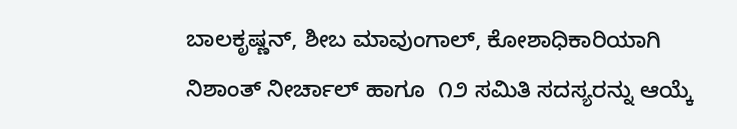ಬಾಲಕೃಷ್ಣನ್, ಶೀಬ ಮಾವುಂಗಾಲ್, ಕೋಶಾಧಿಕಾರಿಯಾಗಿ ನಿಶಾಂತ್ ನೀರ್ಚಾಲ್ ಹಾಗೂ  ೧೨ ಸಮಿತಿ ಸದಸ್ಯರನ್ನು ಆಯ್ಕೆ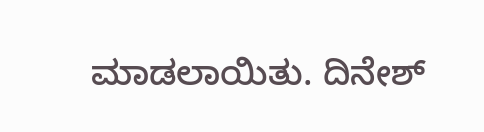ಮಾಡಲಾಯಿತು. ದಿನೇಶ್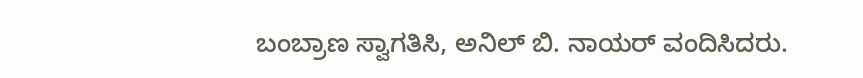ಬಂಬ್ರಾಣ ಸ್ವಾಗತಿಸಿ, ಅನಿಲ್ ಬಿ. ನಾಯರ್ ವಂದಿಸಿದರು.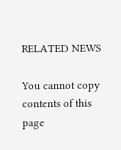RELATED NEWS

You cannot copy contents of this page